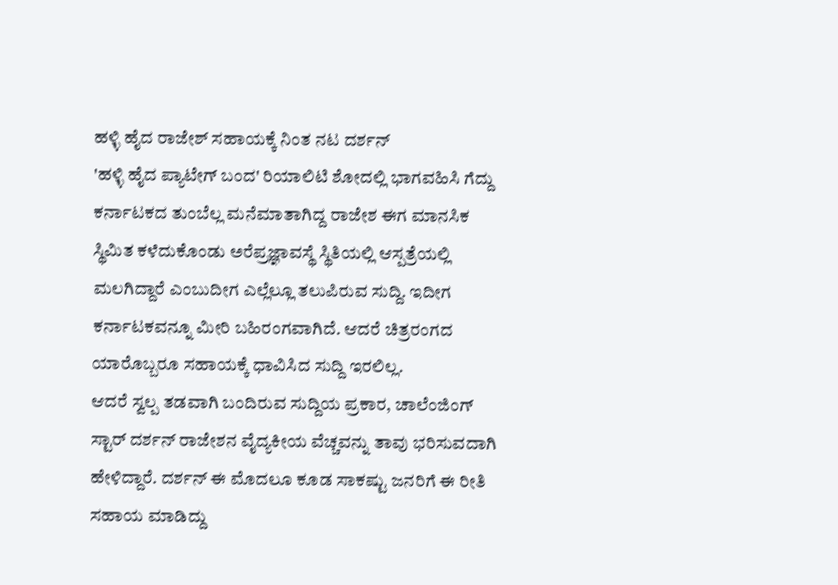ಹಳ್ಳಿ ಹೈದ ರಾಜೇಶ್ ಸಹಾಯಕ್ಕೆ ನಿಂತ ನಟ ದರ್ಶನ್
'ಹಳ್ಳಿ ಹೈದ ಪ್ಯಾಟೇಗ್ ಬಂದ' ರಿಯಾಲಿಟಿ ಶೋದಲ್ಲಿ ಭಾಗವಹಿಸಿ ಗೆದ್ದು ಕರ್ನಾಟಕದ ತುಂಬೆಲ್ಲ ಮನೆಮಾತಾಗಿದ್ದ ರಾಜೇಶ ಈಗ ಮಾನಸಿಕ ಸ್ಥಿಮಿತ ಕಳೆದುಕೊಂಡು ಅರೆಪ್ರಜ್ಞಾವಸ್ಥೆ ಸ್ಥಿತಿಯಲ್ಲಿ ಆಸ್ಪತ್ರೆಯಲ್ಲಿ ಮಲಗಿದ್ದಾರೆ ಎಂಬುದೀಗ ಎಲ್ಲೆಲ್ಲೂ ತಲುಪಿರುವ ಸುದ್ದಿ. ಇದೀಗ ಕರ್ನಾಟಕವನ್ನೂ ಮೀರಿ ಬಹಿರಂಗವಾಗಿದೆ. ಆದರೆ ಚಿತ್ರರಂಗದ ಯಾರೊಬ್ಬರೂ ಸಹಾಯಕ್ಕೆ ಧಾವಿಸಿದ ಸುದ್ದಿ ಇರಲಿಲ್ಲ.
ಆದರೆ ಸ್ವಲ್ಪ ತಡವಾಗಿ ಬಂದಿರುವ ಸುದ್ದಿಯ ಪ್ರಕಾರ, ಚಾಲೆಂಜಿಂಗ್ ಸ್ಟಾರ್ ದರ್ಶನ್ ರಾಜೇಶನ ವೈದ್ಯಕೀಯ ವೆಚ್ಚವನ್ನು ತಾವು ಭರಿಸುವದಾಗಿ ಹೇಳಿದ್ದಾರೆ. ದರ್ಶನ್ ಈ ಮೊದಲೂ ಕೂಡ ಸಾಕಷ್ಟು ಜನರಿಗೆ ಈ ರೀತಿ ಸಹಾಯ ಮಾಡಿದ್ದು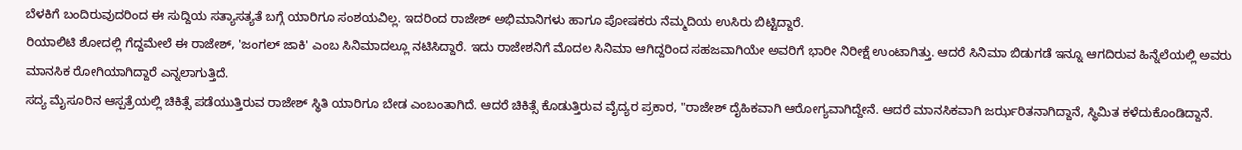ಬೆಳಕಿಗೆ ಬಂದಿರುವುದರಿಂದ ಈ ಸುದ್ದಿಯ ಸತ್ಯಾಸತ್ಯತೆ ಬಗ್ಗೆ ಯಾರಿಗೂ ಸಂಶಯವಿಲ್ಲ. ಇದರಿಂದ ರಾಜೇಶ್ ಅಭಿಮಾನಿಗಳು ಹಾಗೂ ಪೋಷಕರು ನೆಮ್ಮದಿಯ ಉಸಿರು ಬಿಟ್ಟಿದ್ದಾರೆ.
ರಿಯಾಲಿಟಿ ಶೋದಲ್ಲಿ ಗೆದ್ದಮೇಲೆ ಈ ರಾಜೇಶ್, 'ಜಂಗಲ್ ಜಾಕಿ' ಎಂಬ ಸಿನಿಮಾದಲ್ಲೂ ನಟಿಸಿದ್ದಾರೆ. ಇದು ರಾಜೇಶನಿಗೆ ಮೊದಲ ಸಿನಿಮಾ ಆಗಿದ್ದರಿಂದ ಸಹಜವಾಗಿಯೇ ಅವರಿಗೆ ಭಾರೀ ನಿರೀಕ್ಷೆ ಉಂಟಾಗಿತ್ತು. ಆದರೆ ಸಿನಿಮಾ ಬಿಡುಗಡೆ ಇನ್ನೂ ಆಗದಿರುವ ಹಿನ್ನೆಲೆಯಲ್ಲಿ ಅವರು ಮಾನಸಿಕ ರೋಗಿಯಾಗಿದ್ದಾರೆ ಎನ್ನಲಾಗುತ್ತಿದೆ.
ಸದ್ಯ ಮೈಸೂರಿನ ಆಸ್ಪತ್ರೆಯಲ್ಲಿ ಚಿಕಿತ್ಸೆ ಪಡೆಯುತ್ತಿರುವ ರಾಜೇಶ್ ಸ್ಥಿತಿ ಯಾರಿಗೂ ಬೇಡ ಎಂಬಂತಾಗಿದೆ. ಆದರೆ ಚಿಕಿತ್ಸೆ ಕೊಡುತ್ತಿರುವ ವೈದ್ಯರ ಪ್ರಕಾರ, "ರಾಜೇಶ್ ದೈಹಿಕವಾಗಿ ಆರೋಗ್ಯವಾಗಿದ್ದೇನೆ. ಆದರೆ ಮಾನಸಿಕವಾಗಿ ಜರ್ಝರಿತನಾಗಿದ್ದಾನೆ, ಸ್ಥಿಮಿತ ಕಳೆದುಕೊಂಡಿದ್ದಾನೆ.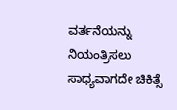ವರ್ತನೆಯನ್ನು ನಿಯಂತ್ರಿಸಲು ಸಾಧ್ಯವಾಗದೇ ಚಿಕಿತ್ಸೆ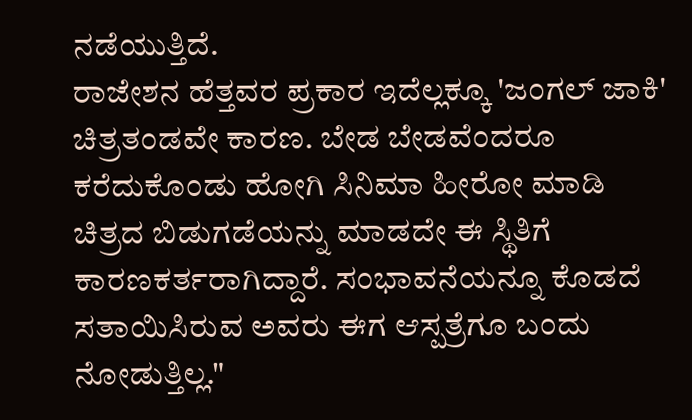ನಡೆಯುತ್ತಿದೆ.
ರಾಜೇಶನ ಹೆತ್ತವರ ಪ್ರಕಾರ ಇದೆಲ್ಲಕ್ಕೂ 'ಜಂಗಲ್ ಜಾಕಿ' ಚಿತ್ರತಂಡವೇ ಕಾರಣ. ಬೇಡ ಬೇಡವೆಂದರೂ ಕರೆದುಕೊಂಡು ಹೋಗಿ ಸಿನಿಮಾ ಹೀರೋ ಮಾಡಿ ಚಿತ್ರದ ಬಿಡುಗಡೆಯನ್ನು ಮಾಡದೇ ಈ ಸ್ಥಿತಿಗೆ ಕಾರಣಕರ್ತರಾಗಿದ್ದಾರೆ. ಸಂಭಾವನೆಯನ್ನೂ ಕೊಡದೆ ಸತಾಯಿಸಿರುವ ಅವರು ಈಗ ಆಸ್ಪತ್ರೆಗೂ ಬಂದು ನೋಡುತ್ತಿಲ್ಲ."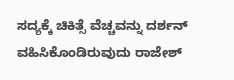ಸದ್ಯಕ್ಕೆ ಚಿಕಿತ್ಸೆ ವೆಚ್ಚವನ್ನು ದರ್ಶನ್ ವಹಿಸಿಕೊಂಡಿರುವುದು ರಾಜೇಶ್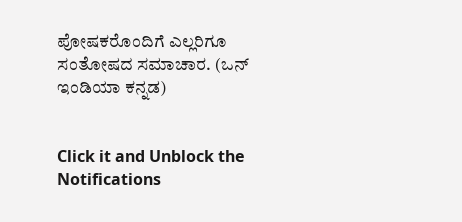ಪೋಷಕರೊಂದಿಗೆ ಎಲ್ಲರಿಗೂ ಸಂತೋಷದ ಸಮಾಚಾರ. (ಒನ್ ಇಂಡಿಯಾ ಕನ್ನಡ)


Click it and Unblock the Notifications